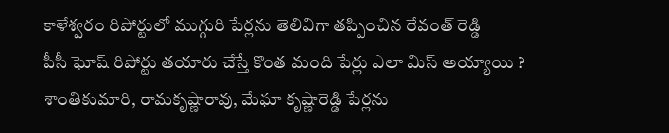కాళేశ్వరం రిపోర్టులో ముగ్గురి పేర్లను తెలివిగా తప్పించిన రేవంత్ రెడ్డి
పీసీ ఘోష్ రిపోర్టు తయారు చేస్తే కొంత మంది పేర్లు ఎలా మిస్ అయ్యాయి ?
శాంతికుమారి, రామకృష్ణారావు, మేఘా కృష్ణారెడ్డి పేర్లను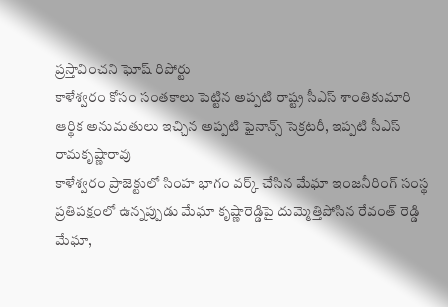ప్రస్తావించని ఘోష్ రిపోర్టు
కాళేశ్వరం కోసం సంతకాలు పెట్టిన అప్పటి రాష్ట్ర సీఎస్ శాంతికుమారి
ఆర్థిక అనుమతులు ఇచ్చిన అప్పటి ఫైనాన్స్ సెక్రటరీ, ఇప్పటి సీఎస్ రామకృష్ణారావు
కాళేశ్వరం ప్రాజెక్టులో సింహ భాగం వర్క్ చేసిన మేఘా ఇంజనీరింగ్ సంస్థ
ప్రతిపక్షంలో ఉన్నప్పుడు మేఘా కృష్ణారెడ్డిపై దుమ్మెత్తిపోసిన రేవంత్ రెడ్డి
మేఘా,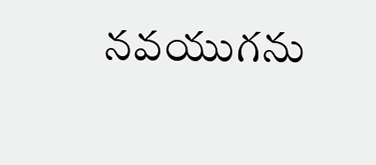నవయుగను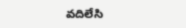వదిలేసి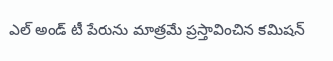ఎల్ అండ్ టీ పేరును మాత్రమే ప్రస్తావించిన కమిషన్